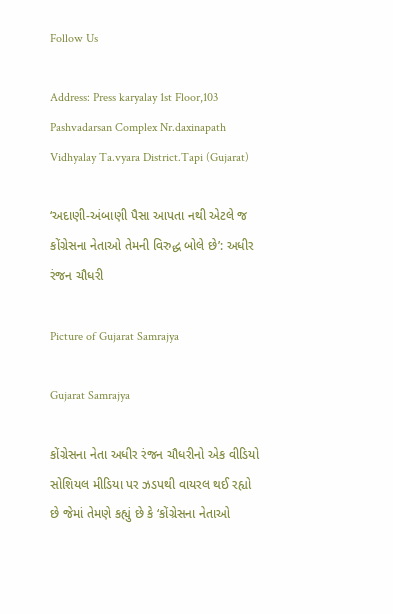Follow Us

Address: Press karyalay 1st Floor,103 Pashvadarsan Complex Nr.daxinapath Vidhyalay Ta.vyara District.Tapi (Gujarat)

‘અદાણી-અંબાણી પૈસા આપતા નથી એટલે જ કોંગ્રેસના નેતાઓ તેમની વિરુદ્ધ બોલે છે’: અધીર રંજન ચૌધરી

Picture of Gujarat Samrajya

Gujarat Samrajya

કોંગ્રેસના નેતા અધીર રંજન ચૌધરીનો એક વીડિયો સોશિયલ મીડિયા પર ઝડપથી વાયરલ થઈ રહ્યો છે જેમાં તેમણે કહ્યું છે કે ‘કોંગ્રેસના નેતાઓ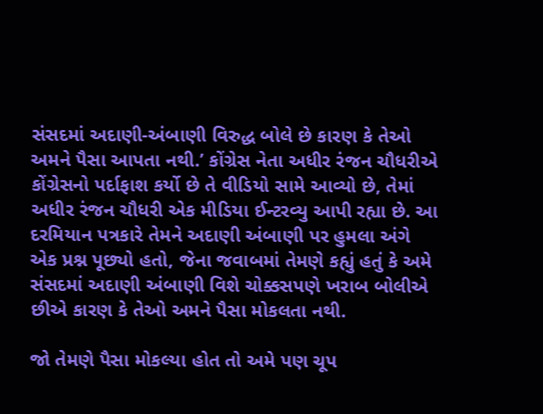સંસદમાં અદાણી-અંબાણી વિરુદ્ધ બોલે છે કારણ કે તેઓ અમને પૈસા આપતા નથી.’ કોંગ્રેસ નેતા અધીર રંજન ચૌધરીએ કોંગ્રેસનો પર્દાફાશ કર્યો છે તે વીડિયો સામે આવ્યો છે, તેમાં અધીર રંજન ચૌધરી એક મીડિયા ઈન્ટરવ્યુ આપી રહ્યા છે. આ દરમિયાન પત્રકારે તેમને અદાણી અંબાણી પર હુમલા અંગે એક પ્રશ્ન પૂછ્યો હતો, જેના જવાબમાં તેમણે કહ્યું હતું કે અમે સંસદમાં અદાણી અંબાણી વિશે ચોક્કસપણે ખરાબ બોલીએ છીએ કારણ કે તેઓ અમને પૈસા મોકલતા નથી.

જો તેમણે પૈસા મોકલ્યા હોત તો અમે પણ ચૂપ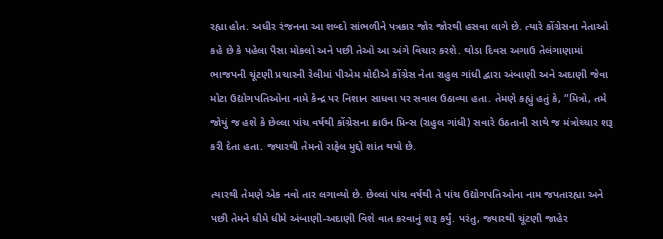રહ્યા હોત. અધીર રંજનના આ શબ્દો સાંભળીને પત્રકાર જોર જોરથી હસવા લાગે છે. ત્યારે કોંગ્રેસના નેતાઓ કહે છે કે પહેલા પૈસા મોકલો અને પછી તેઓ આ અંગે વિચાર કરશે. થોડા દિવસ અગાઉ તેલંગાણામાં ભાજપની ચૂંટણી પ્રચારની રેલીમાં પીએમ મોદીએ કોંગ્રેસ નેતા રાહુલ ગાંધી દ્વારા અંબાણી અને અદાણી જેવા મોટા ઉદ્યોગપતિઓના નામે કેન્દ્ર પર નિશાન સાધવા પર સવાલ ઉઠાવ્યા હતા. તેમણે કહ્યું હતું કે, “મિત્રો, તમે જોયું જ હશે કે છેલ્લા પાંચ વર્ષથી કોંગ્રેસના ક્રાઉન પ્રિન્સ (રાહુલ ગાંધી) સવારે ઉઠતાની સાથે જ મંત્રોચ્ચાર શરૂ કરી દેતા હતા. જ્યારથી તેમનો રાફેલ મુદ્દો શાંત થયો છે.

ત્યારથી તેમણે એક નવો તાર લગાવ્યો છે. છેલ્લાં પાંચ વર્ષથી તે પાંચ ઉદ્યોગપતિઓના નામ જપતારહ્યા અને પછી તેમને ધીમે ધીમે અંબાણી-અદાણી વિશે વાત કરવાનું શરૂ કર્યું. પરંતુ, જ્યારથી ચૂંટણી જાહેર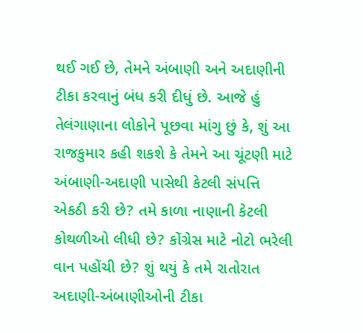થઈ ગઈ છે, તેમને અંબાણી અને અદાણીની ટીકા કરવાનું બંધ કરી દીધું છે. આજે હું તેલંગાણાના લોકોને પૂછવા માંગુ છું કે, શું આ રાજકુમાર કહી શકશે કે તેમને આ ચૂંટણી માટે અંબાણી-અદાણી પાસેથી કેટલી સંપત્તિ એકઠી કરી છે? તમે કાળા નાણાની કેટલી કોથળીઓ લીધી છે? કોંગ્રેસ માટે નોટો ભરેલી વાન પહોંચી છે? શું થયું કે તમે રાતોરાત અદાણી-અંબાણીઓની ટીકા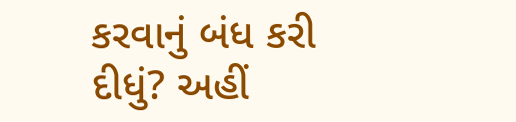કરવાનું બંધ કરી દીધું? અહીં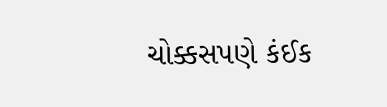ચોક્કસપણે કંઈક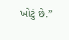ખોટું છે.”